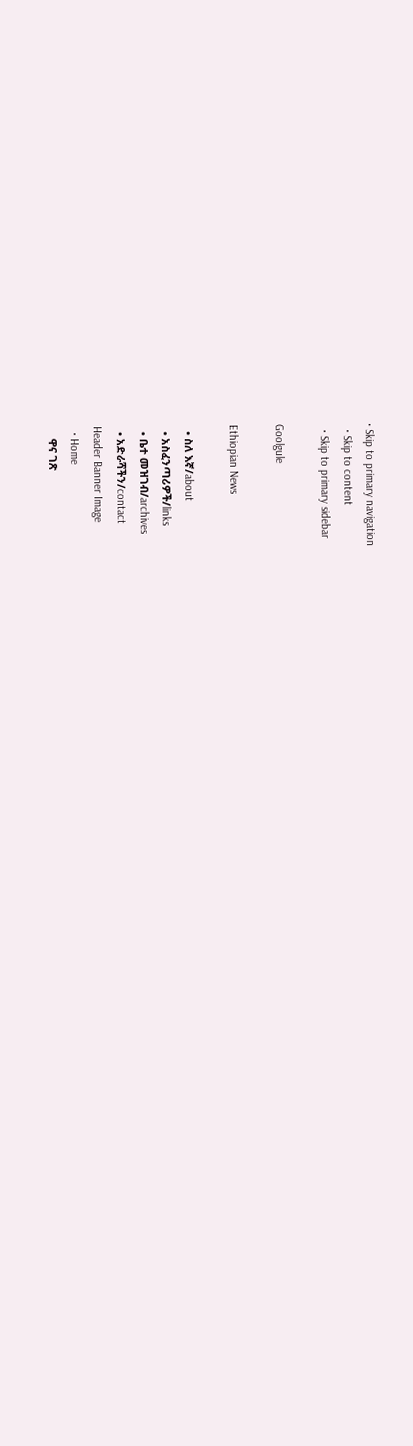• Skip to primary navigation
  • Skip to content
  • Skip to primary sidebar

Goolgule

Ethiopian News

  • ስለ እኛ/about
  • አስፈንጣሪዎች/links
  • ቤተ መዝገብ/archives
  • አድራሻችን/contact
Header Banner Image
  • Home
    ዋና ገጽ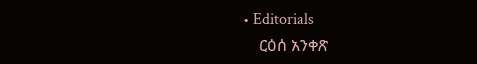• Editorials
    ርዕሰ አንቀጽ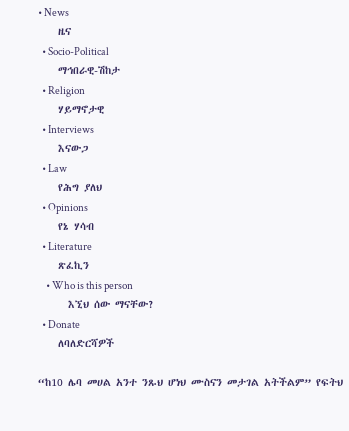• News
    ዜና
  • Socio-Political
    ማኅበራዊ-ሽከታ
  • Religion
    ሃይማኖታዊ
  • Interviews
    እናውጋ
  • Law
    የሕግ ያለህ
  • Opinions
    የኔ ሃሳብ
  • Literature
    ጽፈኪን
    • Who is this person
      እኚህ ሰው ማናቸው?
  • Donate
    ለባለድርሻዎች

“ከ10 ሌባ መሀል አንተ ንጹህ ሆነህ ሙስናን መታገል አትችልም” የፍትህ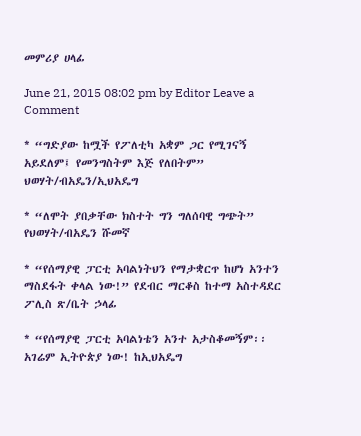መምሪያ ሀላፊ

June 21, 2015 08:02 pm by Editor Leave a Comment

* “ግድያው ከሟች የፖለቲካ አቋም ጋር የሚገናኝ አይደለም፤ የመንግስትም እጅ የለበትም” ህወሃት/ብአዴን/ኢህአዴግ

* “ለሞት ያበቃቸው ክስተት ግን ግለሰባዊ ግጭት” የህወሃት/ብአዴን ሹመኛ

* “የሰማያዊ ፓርቲ አባልነትህን የማታቋርጥ ከሆነ አንተን ማስደፋት ቀላል ነው!” የደብር ማርቆስ ከተማ አስተዳደር ፖሊስ ጽ/ቤት ኃላፊ

* “የሰማያዊ ፓርቲ አባልነቴን አንተ አታስቆመኝም፡፡ አገሬም ኢትዮጵያ ነው! ከኢህአዴግ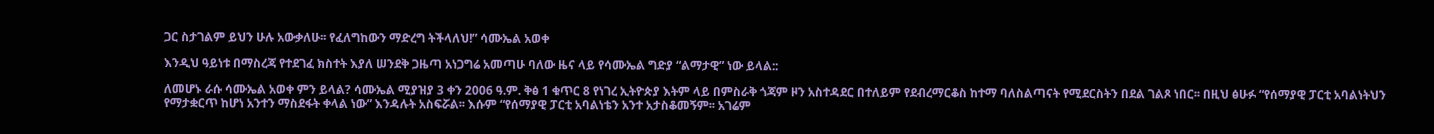ጋር ስታገልም ይህን ሁሉ አውቃለሁ፡፡ የፈለግከውን ማድረግ ትችላለህ!” ሳሙኤል አወቀ

እንዲህ ዓይነቱ በማስረጃ የተደገፈ ክስተት እያለ ሠንደቅ ጋዜጣ አነጋግሬ አመጣሁ ባለው ዜና ላይ የሳሙኤል ግድያ “ልማታዊ” ነው ይላል::

ለመሆኑ ራሱ ሳሙኤል አወቀ ምን ይላል? ሳሙኤል ሚያዝያ 3 ቀን 2006 ዓ.ም. ቅፅ 1 ቁጥር 8 የነገረ ኢትዮጵያ እትም ላይ በምስራቅ ጎጃም ዞን አስተዳደር በተለይም የደብረማርቆስ ከተማ ባለስልጣናት የሚደርስትን በደል ገልጾ ነበር፡፡ በዚህ ፅሁፉ “የሰማያዊ ፓርቲ አባልነትህን የማታቋርጥ ከሆነ አንተን ማስደፋት ቀላል ነው” እንዳሉት አስፍሯል፡፡ እሱም “የሰማያዊ ፓርቲ አባልነቴን አንተ አታስቆመኝም፡፡ አገሬም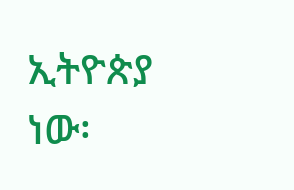ኢትዮጵያ ነው፡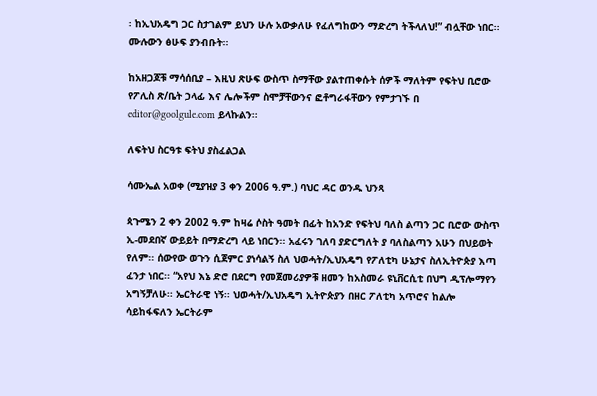፡ ከኢህአዴግ ጋር ስታገልም ይህን ሁሉ አውቃለሁ የፈለግከውን ማድረግ ትችላለህ!” ብሏቸው ነበር፡፡ ሙሉውን ፅሁፍ ያንብቡት፡፡

ከአዘጋጆቹ ማሳሰቢያ – እዚህ ጽሁፍ ውስጥ ስማቸው ያልተጠቀሱት ሰዎች ማለትም የፍትህ ቢሮው የፖሊስ ጽ/ቤት ኃላፊ እና ሌሎችም ስሞቻቸውንና ፎቶግራፋቸውን የምታገኙ በ editor@goolgule.com ይላኩልን፡፡

ለፍትህ ስርዓቱ ፍትህ ያስፈልጋል

ሳሙኤል አወቀ (ሚያዝያ 3 ቀን 2006 ዓ.ም.) ባህር ዳር ወንዱ ህንጻ

ጳጉሜን 2 ቀን 2002 ዓ.ም ከዛሬ ሶስት ዓመት በፊት ከአንድ የፍትህ ባለስ ልጣን ጋር ቢሮው ውስጥ ኢ-መደበኛ ውይይት በማድረግ ላይ ነበርን፡፡ አፈሩን ገለባ ያድርግለት ያ ባለስልጣን አሁን በህይወት የለም፡፡ ሰውየው ወጉን ሲጀምር ያነሳልኝ ስለ ህወሓት/ኢህአዴግ የፖለቲካ ሁኔታና ስለኢትዮጵያ እጣ ፈንታ ነበር፡፡ “አየህ እኔ ድሮ በደርግ የመጀመሪያዎቹ ዘመን ከአስመራ ዩኒቨርሲቲ በህግ ዲፕሎማየን አግኝቻለሁ፡፡ ኤርትራዊ ነኝ፡፡ ህወሓት/ኢህአዴግ ኢትዮጵያን በዘር ፖለቲካ አጥሮና ከልሎ ሳይከፋፍለን ኤርትራም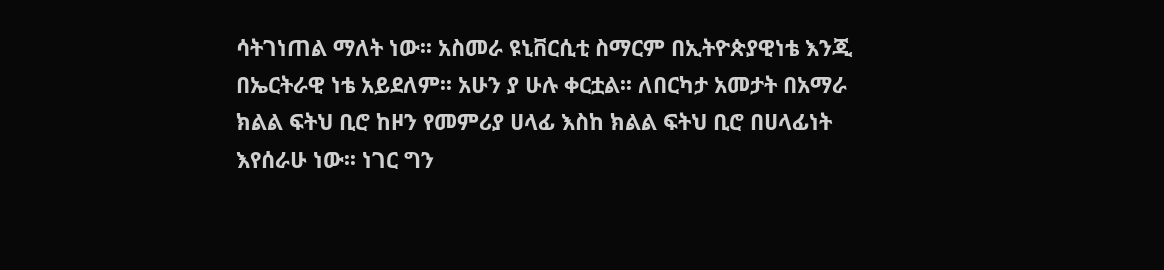ሳትገነጠል ማለት ነው፡፡ አስመራ ዩኒቨርሲቲ ስማርም በኢትዮጵያዊነቴ እንጂ በኤርትራዊ ነቴ አይደለም፡፡ አሁን ያ ሁሉ ቀርቷል፡፡ ለበርካታ አመታት በአማራ ክልል ፍትህ ቢሮ ከዞን የመምሪያ ሀላፊ እስከ ክልል ፍትህ ቢሮ በሀላፊነት እየሰራሁ ነው፡፡ ነገር ግን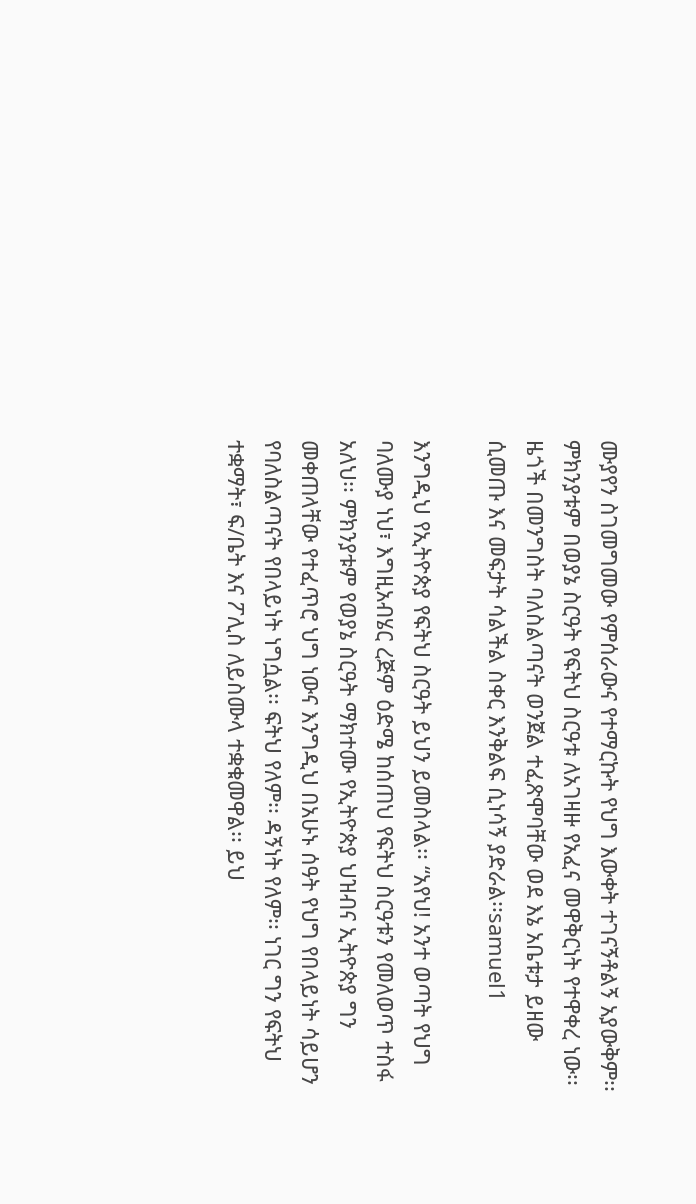ሙያየን ስገመግመው የምሰራውና የተማርኩት የህግ እውቀት ተገናኝቶልኝ አያውቅም፡፡ ምክንያቱም በወያኔ ስርዓት የፍትህ ስርዓቱ ለአገዛዙ የአፈና መዋቅርነት የተዋቀረ ነው፡፡ ዜጎች በመንግስት ባለስልጣናት ወንጀል ተፈጽሞባቸው ወደ እኔ አቤቱታ ይዘው ሲመጡ እና መፍታት ሳልችል ስቀር እንቅልፍ ሲነሳኝ ያድራል፡፡samuel1

እንግዲህ የኢትዮጵያ የፍትህ ስርዓት ይህን ይመስላል፡፡ “አየህ! አንተ ወጣት የህግ ባለሙያ ነህ፣ እግዚአብሄር ረጅም ዕድሜ ከሰጠህ የፍትህ ስርዓቱን የመለወጥ ተስፋ አለህ፡፡ ምክንያቱም የወያኔ ስርዓት ማክተሙ የኢትዮጵያ ህዝብና ኢትዮጵያ ግን መቀጠላቸው የተፈጥሮ ህግ ነውና እንግዲህ በአሁኑ ሰዓት የህግ የበላይነት ሳይሆን የባለስልጣናት የበላይነት ነግሷል፡፡ ፍትህ የለም፡፡ ዳኝነት የለም፡፡ ነገር ግን የፍትህ ተቋማት፣ ፍ/ቤት እና ፖሊስ ለይስሙላ ተቋቁመዋል፡፡ ይህ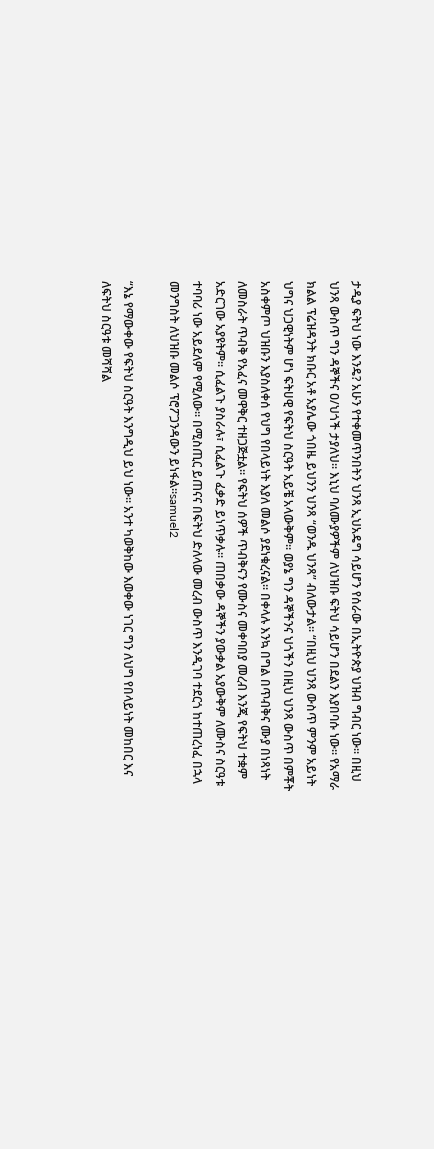ታዲያ ፍትህ ነው እንዴ? አሁን የተቀመጥንበትን ህንጻ ኢህአዴግ ሳይሆን የሰራው በኢትዮጵያ ህዝብ ግብር ነው፡፡ በዚህ ህንጻ ውስጥ ግን ዳኞችና ዐ/ህጎች ታያለህ፡፡ እኒህ ባለሙያዎችም ለህዝቡ ፍትህ ሳይሆን በደልን እያበባሱ ነው፡፡ የአማራ ክልል ፕሬዝዳንት ክቡር አቶ አያሌው ጎበዜ ይህንን ህንጻ “ወንዱ ህንጻ” ብለውታል፡፡ “በዚህ ህንጻ ውስጥ ምንም አይነት ህግና ህጋዊነትም ሆነ ፍትሀዊ የፍትህ ስርዓት አይቼ አላውቅም፡፡ ወያኔ ግን ዳኞችንና ህጎችን በዚህ ህንጻ ውስጥ በምቾት አስቀምጦ ህዝቡን እያስለቀሰ የህግ የበላይነት እያለ መልሶ ያደነቁረናል፡፡ በቀላሉ እንኳ በግል በጥብቅና ሙያ በነጻነት ለመስራት ጥብቅ የአፈና መዋቅር ተዘጋጅቷል፡፡ የፍትህ ሰዎች ጥብቅናን የሙስና መቀባበያ መረብ እንጂ የፍትህ ተቋም አድርገው አያዩትም፡፡ ሲፈልጉ ያስራሉ፣ ሲፈልጉ ፈቃድ ይነጥቃሉ፡፡ ጠበቃው ዳኞችን ያውቃል አያውቅም ለሙስና ስርዓቱ ተባባሪ ነው አይደለም የሚለው፡፡ በሚስጢር ይጠናና በፍትህ ድለላው መረብ ውስጥ እንዲገባ ተደርጎ ከተጠረነፈ በኋላ መንግስት ለህዝቡ መልሶ ፕሮፖጋንዳውን ይነፋል፡፡samuel2

“እኔ የማውቀው የፍትህ ስርዓት እንግዲህ ይህ ነው፡፡ አንተ ካወቅከው እወቀው ነገር ግን ለህግ የበላይነት መከበር እና ለፍትህ ስርዓቱ መሻሻል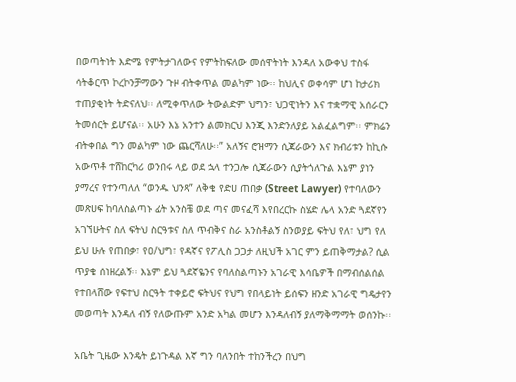በወጣትነት እድሜ የምትታገለውና የምትከፍለው መሰዋትነት እንዳለ አውቀህ ተስፋ ሳትቆርጥ ኮረኮንቻማውን ጉዞ ብትቀጥል መልካም ነው፡፡ ከህሊና ወቀሳም ሆነ ከታሪክ ተጠያቂነት ትድናለህ፡፡ ለሚቀጥለው ትውልድም ህግን፣ ህጋዊነትን እና ተቋማዊ አሰራርን ትመሰርት ይሆናል፡፡ አሁን እኔ አንተን ልመክርህ እንጂ እንድንለያይ አልፈልግም፡፡ ምክሬን ብትቀበል ግን መልካም ነው ጨርሻለሁ፡፡” አለኝና ሮዝማን ሲጃራውን እና ክብሪቱን ከኪሱ አውጥቶ ተሸከርካሪ ወንበሩ ላይ ወደ ኋላ ተንጋሎ ሲጃራውን ሲያትጎለጉል እኔም ያነን ያማረና የተንጣለለ “ወንዱ ህንጻ” ለቅቄ የድሀ ጠበቃ (Street Lawyer) የተባለውን መጽሀፍ ከባለስልጣኑ ፊት አንስቼ ወደ ጣና መናፈሻ እየበረርኩ ስሄድ ሌላ አንድ ጓደኛየን አገኘሁትና ስለ ፍትህ ስርዓቱና ስለ ጥብቅና ስራ አንስቶልኝ ስንወያይ ፍትህ የለ፣ ህግ የለ ይህ ሁሉ የጠበቃ፣ የዐ/ህግ፣ የዳኛና የፖሊስ ጋጋታ ለዚህች አገር ምን ይጠቅማታል? ሲል ጥያቄ ሰነዘረልኝ፡፡ እኔም ይህ ጓደኛዬንና የባለስልጣኑን አገራዊ እሳቤዎች በማብሰልሰል የተበላሸው የፍተህ ስርዓት ተቀይሮ ፍትህና የህግ የበላይነት ይሰፍን ዘንድ አገራዊ ግዴታየን መወጣት እንዳለ ብኝ የለውጡም አንድ አካል መሆን እንዳለብኝ ያለማቅማማት ወሰንኩ፡፡

አቤት ጊዜው እንዴት ይነጉዳል እኛ ግን ባለንበት ተከንችረን በህግ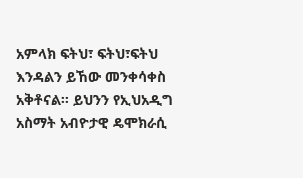አምላክ ፍትህ፣ ፍትህ፣ፍትህ እንዳልን ይኸው መንቀሳቀስ አቅቶናል፡፡ ይህንን የኢህአዲግ አስማት አብዮታዊ ዴሞክራሲ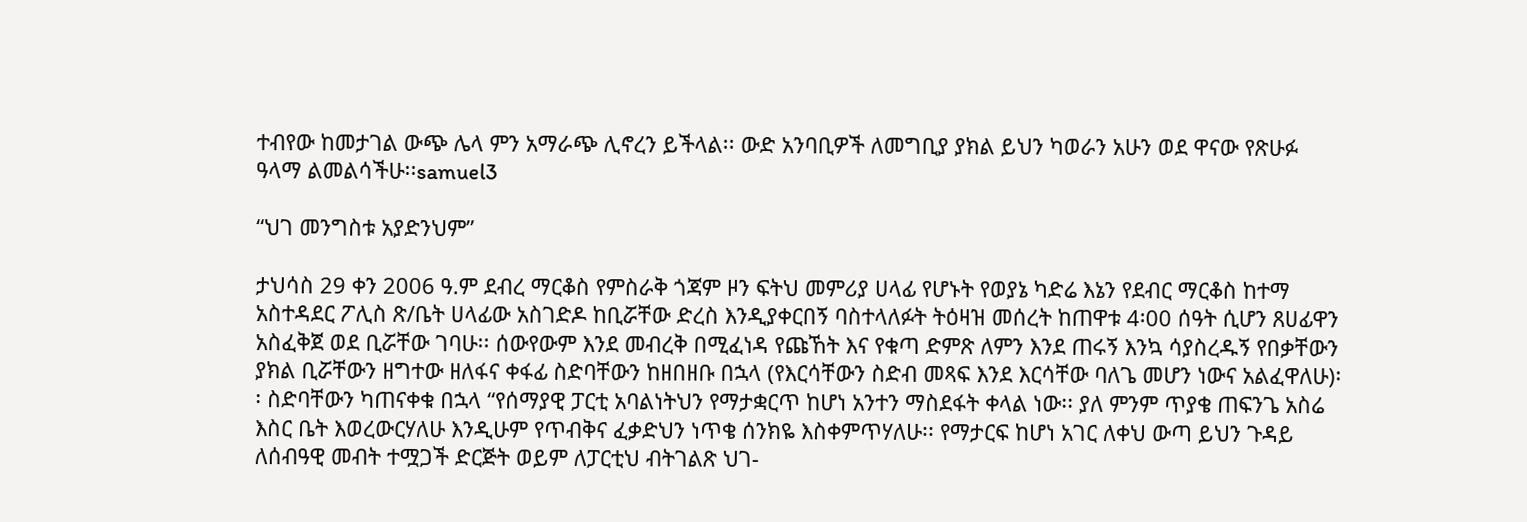ተብየው ከመታገል ውጭ ሌላ ምን አማራጭ ሊኖረን ይችላል፡፡ ውድ አንባቢዎች ለመግቢያ ያክል ይህን ካወራን አሁን ወደ ዋናው የጽሁፉ ዓላማ ልመልሳችሁ፡፡samuel3

“ህገ መንግስቱ አያድንህም”

ታህሳስ 29 ቀን 2006 ዓ.ም ደብረ ማርቆስ የምስራቅ ጎጃም ዞን ፍትህ መምሪያ ሀላፊ የሆኑት የወያኔ ካድሬ እኔን የደብር ማርቆስ ከተማ አስተዳደር ፖሊስ ጽ/ቤት ሀላፊው አስገድዶ ከቢሯቸው ድረስ እንዲያቀርበኝ ባስተላለፉት ትዕዛዝ መሰረት ከጠዋቱ 4፡00 ሰዓት ሲሆን ጸሀፊዋን አስፈቅጀ ወደ ቢሯቸው ገባሁ፡፡ ሰውየውም እንደ መብረቅ በሚፈነዳ የጩኸት እና የቁጣ ድምጽ ለምን እንደ ጠሩኝ እንኳ ሳያስረዱኝ የበቃቸውን ያክል ቢሯቸውን ዘግተው ዘለፋና ቀፋፊ ስድባቸውን ከዘበዘቡ በኋላ (የእርሳቸውን ስድብ መጻፍ እንደ እርሳቸው ባለጌ መሆን ነውና አልፈዋለሁ)፡፡ ስድባቸውን ካጠናቀቁ በኋላ “የሰማያዊ ፓርቲ አባልነትህን የማታቋርጥ ከሆነ አንተን ማስደፋት ቀላል ነው፡፡ ያለ ምንም ጥያቄ ጠፍንጌ አስሬ እስር ቤት እወረውርሃለሁ እንዲሁም የጥብቅና ፈቃድህን ነጥቄ ሰንክዬ እስቀምጥሃለሁ፡፡ የማታርፍ ከሆነ አገር ለቀህ ውጣ ይህን ጉዳይ ለሰብዓዊ መብት ተሟጋች ድርጅት ወይም ለፓርቲህ ብትገልጽ ህገ-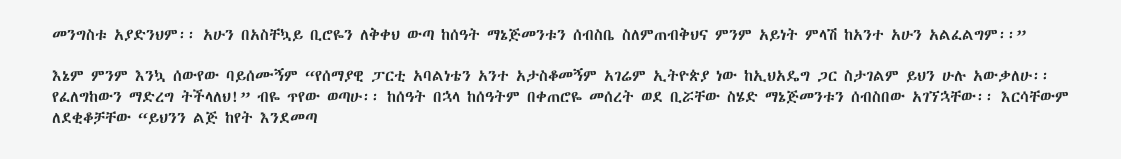መንግስቱ አያድንህም፡፡ አሁን በአስቸኳይ ቢሮዬን ለቅቀህ ውጣ ከሰዓት ማኔጅመንቱን ሰብስቤ ስለምጠብቅህና ምንም አይነት ምላሽ ከአንተ አሁን አልፈልግም፡፡”

እኔም ምንም እንኳ ሰውየው ባይሰሙኝም “የሰማያዊ ፓርቲ አባልነቴን አንተ አታስቆመኝም አገሬም ኢትዮጵያ ነው ከኢህአዴግ ጋር ስታገልም ይህን ሁሉ አውቃለሁ፡፡ የፈለግከውን ማድረግ ትችላለህ!” ብዬ ጥየው ወጣሁ፡፡ ከሰዓት በኋላ ከሰዓትም በቀጠሮዬ መሰረት ወደ ቢሯቸው ስሄድ ማኔጅመንቱን ሰብስበው አገኘኋቸው፡፡ እርሳቸውም ለደቂቆቻቸው “ይህንን ልጅ ከየት እንደመጣ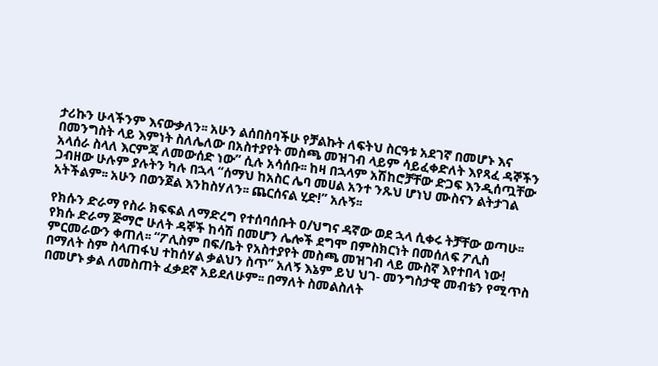ታሪኩን ሁላችንም እናውቃለን፡፡ አሁን ልሰበስባችሁ የቻልኩት ለፍትህ ስርዓቱ አደገኛ በመሆኑ እና በመንግስት ላይ እምነት ስለሌለው በአስተያየት መስጫ መዝገብ ላይም ሳይፈቀድለት እየጻፈ ዳኞችን አላሰራ ስላለ እርምጃ ለመውሰድ ነው” ሲሉ አሳሰቡ፡፡ ከዛ በኋላም አሽከሮቻቸው ድጋፍ እንዲሰጧቸው ጋብዘው ሁሉም ያሉትን ካሉ በኋላ “ሰማህ ከአስር ሌባ መሀል አንተ ንጹህ ሆነህ ሙስናን ልትታገል አትችልም፡፡ አሁን በወንጀል እንከስሃለን፡፡ ጨርሰናል ሂድ!” አሉኝ፡፡

የክሱን ድራማ የስራ ክፍፍል ለማድረግ የተሰባሰቡት ዐ/ህግና ዳኛው ወደ ኋላ ሲቀሩ ትቻቸው ወጣሁ፡፡ የክሱ ድራማ ጅማሮ ሁለት ዳኞች ከሳሽ በመሆን ሌሎች ደግሞ በምስክርነት በመሰለፍ ፖሊስ ምርመራውን ቀጠለ፡፡ “ፖሊስም በፍ/ቤት የአስተያየት መስጫ መዝገብ ላይ ሙስኛ እየተበላ ነው! በማለት ስም ስላጠፋህ ተከሰሃል ቃልህን ስጥ” አለኝ እኔም ይህ ህገ- መንግስታዊ መብቴን የሚጥስ በመሆኑ ቃል ለመስጠት ፈቃደኛ አይደለሁም፡፡ በማለት ስመልስለት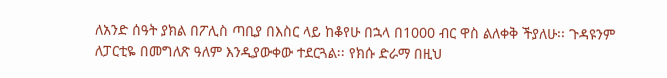ለአንድ ሰዓት ያክል በፖሊስ ጣቢያ በእስር ላይ ከቆየሁ በኋላ በ1000 ብር ዋስ ልለቀቅ ችያለሁ፡፡ ጉዳዩንም ለፓርቲዬ በመግለጽ ዓለም እንዲያውቀው ተደርጓል፡፡ የክሱ ድራማ በዚህ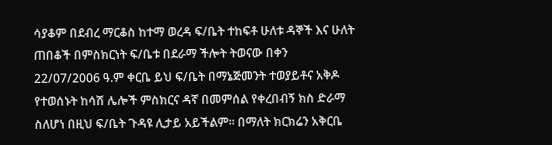ሳያቆም በደብረ ማርቆስ ከተማ ወረዳ ፍ/ቤት ተከፍቶ ሁለቱ ዳኞች እና ሁለት ጠበቆች በምስክርነት ፍ/ቤቱ በደራማ ችሎት ትወናው በቀን 22/07/2006 ዓ.ም ቀርቤ ይህ ፍ/ቤት በማኔጅመንት ተወያይቶና አቅዶ የተወሰኑት ከሳሽ ሌሎች ምስክርና ዳኛ በመምሰል የቀረበብኝ ክስ ድራማ ስለሆነ በዚህ ፍ/ቤት ጉዳዩ ሊታይ አይችልም፡፡ በማለት ክርክሬን አቅርቤ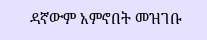ዳኛውም አምኖበት መዝገቡ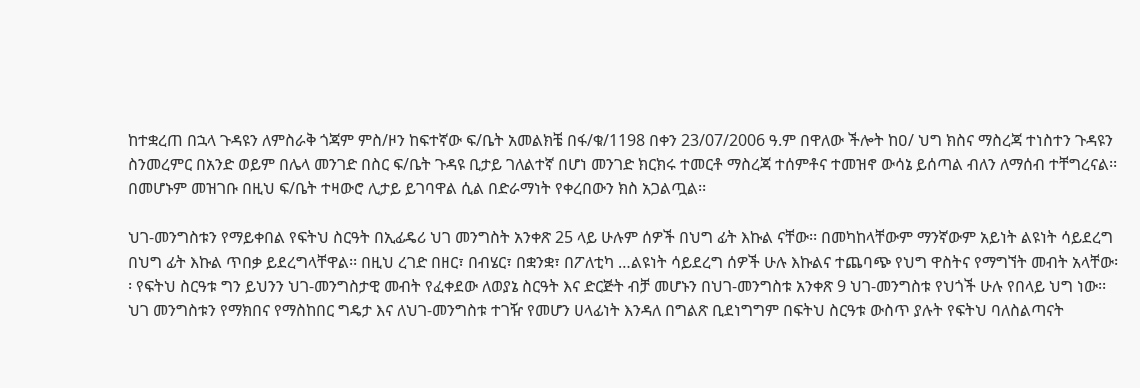ከተቋረጠ በኋላ ጉዳዩን ለምስራቅ ጎጃም ምስ/ዞን ከፍተኛው ፍ/ቤት አመልክቼ በፋ/ቁ/1198 በቀን 23/07/2006 ዓ.ም በዋለው ችሎት ከዐ/ ህግ ክስና ማስረጃ ተነስተን ጉዳዩን ስንመረምር በአንድ ወይም በሌላ መንገድ በስር ፍ/ቤት ጉዳዩ ቢታይ ገለልተኛ በሆነ መንገድ ክርክሩ ተመርቶ ማስረጃ ተሰምቶና ተመዝኖ ውሳኔ ይሰጣል ብለን ለማሰብ ተቸግረናል፡፡ በመሆኑም መዝገቡ በዚህ ፍ/ቤት ተዛውሮ ሊታይ ይገባዋል ሲል በድራማነት የቀረበውን ክስ አጋልጧል፡፡

ህገ-መንግስቱን የማይቀበል የፍትህ ስርዓት በኢፊዴሪ ህገ መንግስት አንቀጽ 25 ላይ ሁሉም ሰዎች በህግ ፊት እኩል ናቸው፡፡ በመካከላቸውም ማንኛውም አይነት ልዩነት ሳይደረግ በህግ ፊት እኩል ጥበቃ ይደረግላቸዋል፡፡ በዚህ ረገድ በዘር፣ በብሄር፣ በቋንቋ፣ በፖለቲካ …ልዩነት ሳይደረግ ሰዎች ሁሉ እኩልና ተጨባጭ የህግ ዋስትና የማግኘት መብት አላቸው፡፡ የፍትህ ስርዓቱ ግን ይህንን ህገ-መንግስታዊ መብት የፈቀደው ለወያኔ ስርዓት እና ድርጅት ብቻ መሆኑን በህገ-መንግስቱ አንቀጽ 9 ህገ-መንግስቱ የህጎች ሁሉ የበላይ ህግ ነው፡፡ ህገ መንግስቱን የማክበና የማስከበር ግዴታ እና ለህገ-መንግስቱ ተገዥ የመሆን ሀላፊነት እንዳለ በግልጽ ቢደነግግም በፍትህ ስርዓቱ ውስጥ ያሉት የፍትህ ባለስልጣናት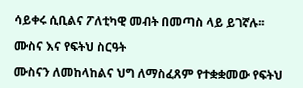ሳይቀሩ ሲቢልና ፖለቲካዊ መብት በመጣስ ላይ ይገኛሉ፡፡

ሙስና እና የፍትህ ስርዓት

ሙስናን ለመከላከልና ህግ ለማስፈጸም የተቋቋመው የፍትህ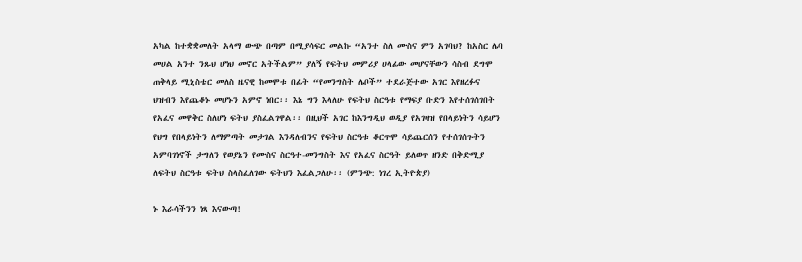አካል ከተቋቋመለት አላማ ውጭ በጣም በሚያሳፍር መልኩ “አንተ ስለ ሙስና ምን አገባህ? ከአስር ሌባ መሀል አንተ ንጹህ ሆነህ መኖር አትችልም” ያለኝ የፍትህ መምሪያ ሀላፊው መሆናቸውን ሳስብ ደግሞ ጠቅላይ ሚኒስቴር መለስ ዜናዊ ከመሞቱ በፊት “የመንግስት ሌቦች” ተደራጅተው አገር እየዘረፉና ህዝብን እየጨቆኑ መሆኑን አምኖ ነበር፡፡ እኔ ግን እላለሁ የፍትህ ስርዓቱ የማፍያ ቡድን እየተሰገሰገበት የአፈና መዋቅር ስለሆነ ፍትህ ያስፈልገዋል፡፡ በዚህች አገር ከእንግዲህ ወዲያ የአገዛዝ የበላይነትን ሳይሆን የህግ የበላይነትን ለማምጣት መታገል እንዳለብንና የፍትህ ስርዓቱ ቆርጥሞ ሳይጨርሰን የተሰገሰጉትን አምባገነኖች ታግለን የወያኔን የሙስና ስርዓተ-መንግስት እና የአፈና ስርዓት ይለወጥ ዘንድ በቅድሚያ ለፍትህ ስርዓቱ ፍትህ ስላስፈለገው ፍትህን እፈልጋለሁ፡፡ (ምንጭ: ነገረ ኢትዮጵያ)

ኑ እራሳችንን ነጻ እናውጣ!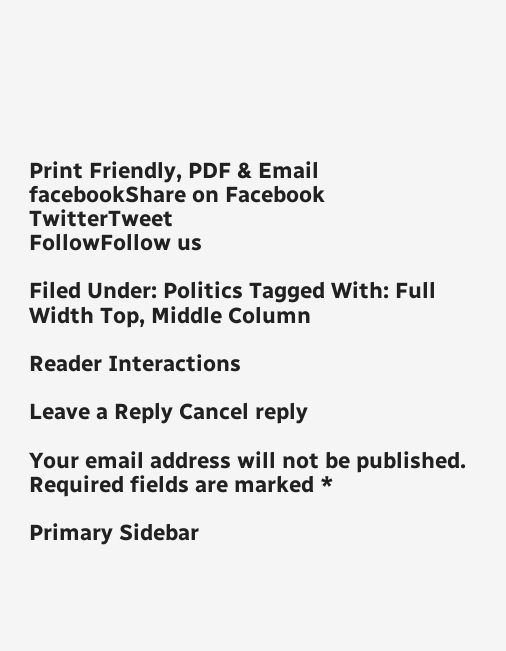Print Friendly, PDF & Email
facebookShare on Facebook
TwitterTweet
FollowFollow us

Filed Under: Politics Tagged With: Full Width Top, Middle Column

Reader Interactions

Leave a Reply Cancel reply

Your email address will not be published. Required fields are marked *

Primary Sidebar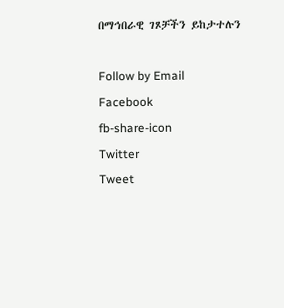በማኅበራዊ ገጾቻችን ይከታተሉን

Follow by Email
Facebook
fb-share-icon
Twitter
Tweet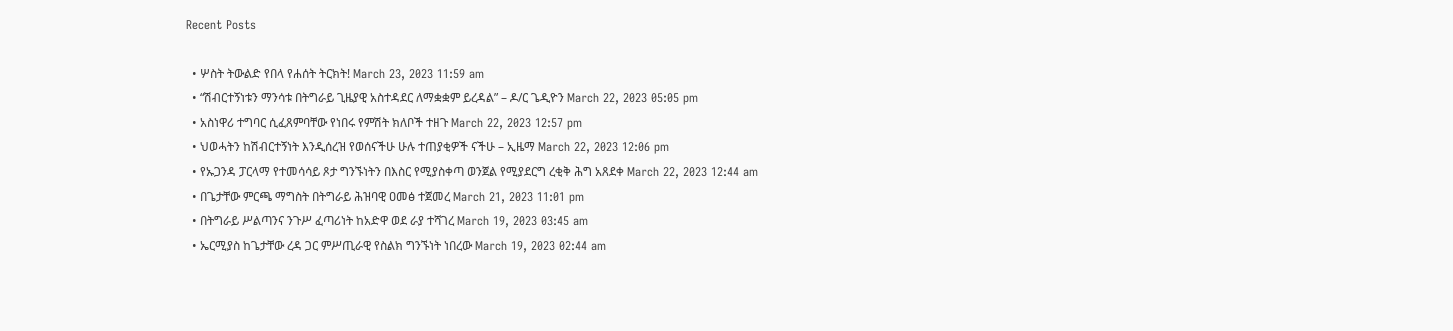Recent Posts

  • ሦስት ትውልድ የበላ የሐሰት ትርክት! March 23, 2023 11:59 am
  • “ሽብርተኝነቱን ማንሳቱ በትግራይ ጊዜያዊ አስተዳደር ለማቋቋም ይረዳል” – ዶ/ር ጌዲዮን March 22, 2023 05:05 pm
  • አስነዋሪ ተግባር ሲፈጸምባቸው የነበሩ የምሽት ክለቦች ተዘጉ March 22, 2023 12:57 pm
  • ህወሓትን ከሽብርተኝነት እንዲሰረዝ የወሰናችሁ ሁሉ ተጠያቂዎች ናችሁ – ኢዜማ March 22, 2023 12:06 pm
  • የኡጋንዳ ፓርላማ የተመሳሳይ ጾታ ግንኙነትን በእስር የሚያስቀጣ ወንጀል የሚያደርግ ረቂቅ ሕግ አጸደቀ March 22, 2023 12:44 am
  • በጌታቸው ምርጫ ማግስት በትግራይ ሕዝባዊ ዐመፅ ተጀመረ March 21, 2023 11:01 pm
  • በትግራይ ሥልጣንና ንጉሥ ፈጣሪነት ከአድዋ ወደ ራያ ተሻገረ March 19, 2023 03:45 am
  • ኤርሚያስ ከጌታቸው ረዳ ጋር ምሥጢራዊ የስልክ ግንኙነት ነበረው March 19, 2023 02:44 am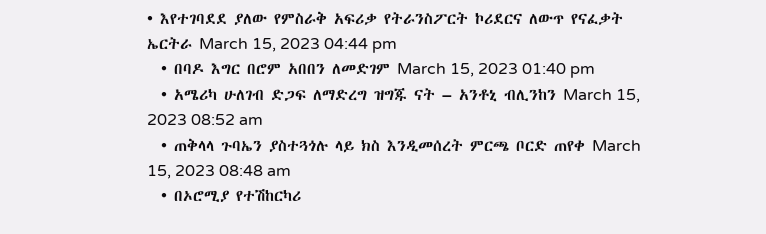• እየተገባደደ ያለው የምስራቅ አፍሪቃ የትራንስፖርት ኮሪደርና ለውጥ የናፈቃት ኤርትራ March 15, 2023 04:44 pm
  • በባዶ እግር በሮም አበበን ለመድገም March 15, 2023 01:40 pm
  • አሜሪካ ሁለገብ ድጋፍ ለማድረግ ዝግጁ ናት – አንቶኒ ብሊንከን March 15, 2023 08:52 am
  • ጠቅላላ ጉባኤን ያስተጓጎሉ ላይ ክስ እንዲመሰረት ምርጫ ቦርድ ጠየቀ March 15, 2023 08:48 am
  • በኦሮሚያ የተሽከርካሪ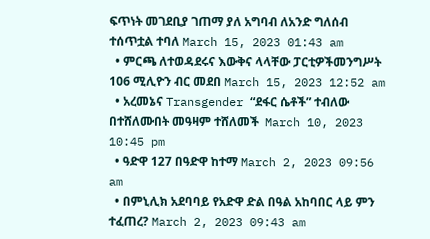ፍጥነት መገደቢያ ገጠማ ያለ አግባብ ለአንድ ግለሰብ ተሰጥቷል ተባለ March 15, 2023 01:43 am
  • ምርጫ ለተወዳደሩና እውቅና ላላቸው ፓርቲዎችመንግሥት 106 ሚሊዮን ብር መደበ March 15, 2023 12:52 am
  • አረመኔና Transgender “ደፋር ሴቶች” ተብለው በተሸለሙበት መዓዛም ተሸለመች  March 10, 2023 10:45 pm
  • ዓድዋ 127 በዓድዋ ከተማ March 2, 2023 09:56 am
  • በምኒሊክ አደባባይ የአድዋ ድል በዓል አከባበር ላይ ምን ተፈጠረ? March 2, 2023 09:43 am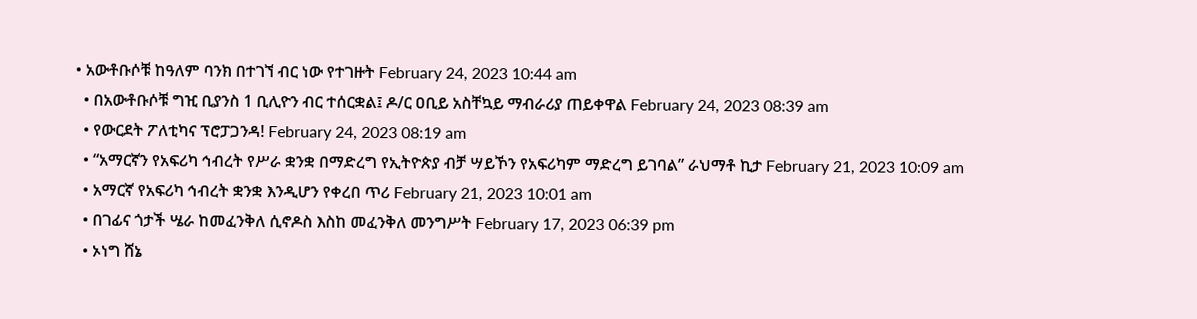• አውቶቡሶቹ ከዓለም ባንክ በተገኘ ብር ነው የተገዙት February 24, 2023 10:44 am
  • በአውቶቡሶቹ ግዢ ቢያንስ 1 ቢሊዮን ብር ተሰርቋል፤ ዶ/ር ዐቢይ አስቸኳይ ማብራሪያ ጠይቀዋል February 24, 2023 08:39 am
  • የውርደት ፖለቲካና ፕሮፓጋንዳ! February 24, 2023 08:19 am
  • “አማርኛን የአፍሪካ ኅብረት የሥራ ቋንቋ በማድረግ የኢትዮጵያ ብቻ ሣይኾን የአፍሪካም ማድረግ ይገባል” ራህማቶ ኪታ February 21, 2023 10:09 am
  • አማርኛ የአፍሪካ ኅብረት ቋንቋ እንዲሆን የቀረበ ጥሪ February 21, 2023 10:01 am
  • በገፊና ጎታች ሤራ ከመፈንቅለ ሲኖዶስ እስከ መፈንቅለ መንግሥት February 17, 2023 06:39 pm
  • ኦነግ ሸኔ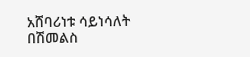አሸባሪነቱ ሳይነሳለት በሽመልስ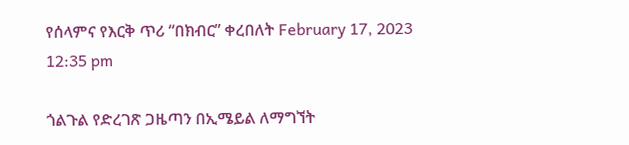የሰላምና የእርቅ ጥሪ “በክብር” ቀረበለት February 17, 2023 12:35 pm

ጎልጉል የድረገጽ ጋዜጣን በኢሜይል ለማግኘት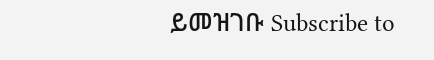ይመዝገቡ Subscribe to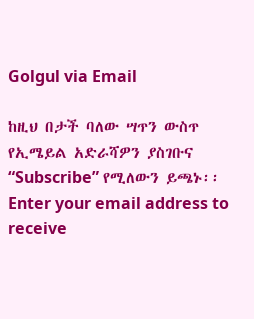Golgul via Email

ከዚህ በታች ባለው ሣጥን ውስጥ የኢሜይል አድራሻዎን ያስገቡና “Subscribe” የሚለውን ይጫኑ፡፡
Enter your email address to receive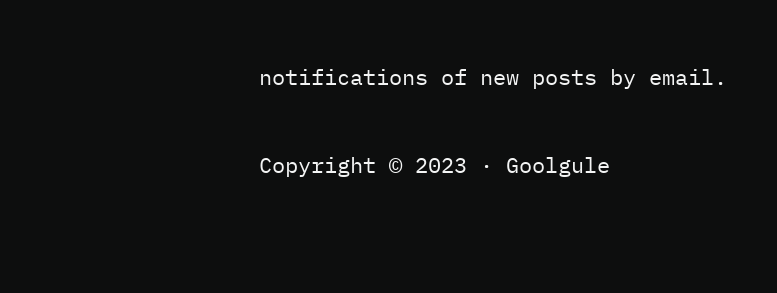notifications of new posts by email.

Copyright © 2023 · Goolgule